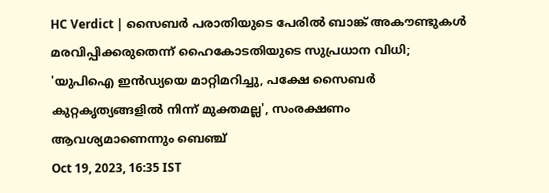HC Verdict | സൈബർ പരാതിയുടെ പേരിൽ ബാങ്ക് അകൗണ്ടുകൾ മരവിപ്പിക്കരുതെന്ന് ഹൈകോടതിയുടെ സുപ്രധാന വിധി; 'യുപിഐ ഇൻഡ്യയെ മാറ്റിമറിച്ചു, പക്ഷേ സൈബർ കുറ്റകൃത്യങ്ങളിൽ നിന്ന് മുക്തമല്ല', സംരക്ഷണം ആവശ്യമാണെന്നും ബെഞ്ച്
Oct 19, 2023, 16:35 IST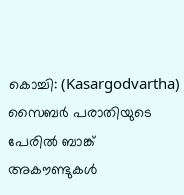കൊച്ചി: (Kasargodvartha) സൈബർ പരാതിയുടെ പേരിൽ ബാങ്ക് അകൗണ്ടുകൾ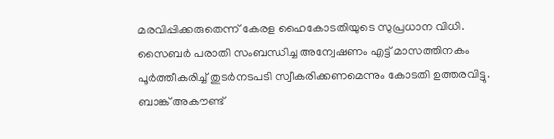മരവിപ്പിക്കരുതെന്ന് കേരള ഹൈകോടതിയുടെ സുപ്രധാന വിധി. സൈബർ പരാതി സംബന്ധിച്ച അന്വേഷണം എട്ട് മാസത്തിനകം പൂർത്തീകരിച്ച് തുടർനടപടി സ്വീകരിക്കണമെന്നും കോടതി ഉത്തരവിട്ടു. ബാങ്ക് അകൗണ്ട്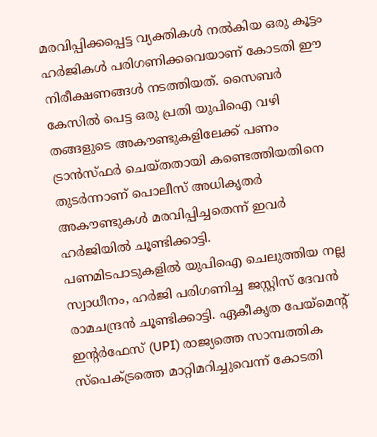മരവിപ്പിക്കപ്പെട്ട വ്യക്തികൾ നൽകിയ ഒരു കൂട്ടം ഹർജികൾ പരിഗണിക്കവെയാണ് കോടതി ഈ നിരീക്ഷണങ്ങൾ നടത്തിയത്. സൈബർ കേസിൽ പെട്ട ഒരു പ്രതി യുപിഐ വഴി തങ്ങളുടെ അകൗണ്ടുകളിലേക്ക് പണം ട്രാൻസ്ഫർ ചെയ്തതായി കണ്ടെത്തിയതിനെ തുടർന്നാണ് പൊലീസ് അധികൃതർ അകൗണ്ടുകൾ മരവിപ്പിച്ചതെന്ന് ഇവർ ഹർജിയിൽ ചൂണ്ടിക്കാട്ടി.
പണമിടപാടുകളിൽ യുപിഐ ചെലുത്തിയ നല്ല സ്വാധീനം, ഹർജി പരിഗണിച്ച ജസ്റ്റിസ് ദേവൻ രാമചന്ദ്രൻ ചൂണ്ടിക്കാട്ടി. ഏകീകൃത പേയ്മെന്റ് ഇന്റർഫേസ് (UPI) രാജ്യത്തെ സാമ്പത്തിക സ്പെക്ട്രത്തെ മാറ്റിമറിച്ചുവെന്ന് കോടതി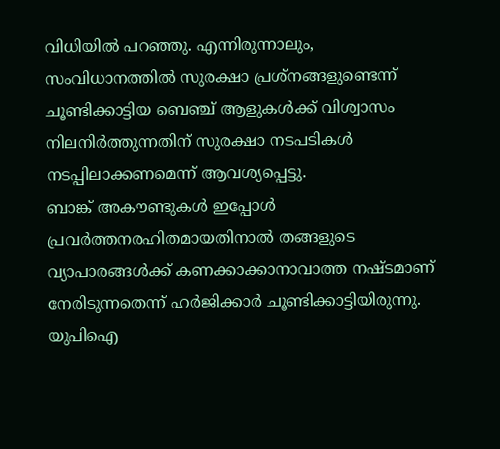വിധിയിൽ പറഞ്ഞു. എന്നിരുന്നാലും, സംവിധാനത്തിൽ സുരക്ഷാ പ്രശ്നങ്ങളുണ്ടെന്ന് ചൂണ്ടിക്കാട്ടിയ ബെഞ്ച് ആളുകൾക്ക് വിശ്വാസം നിലനിർത്തുന്നതിന് സുരക്ഷാ നടപടികൾ നടപ്പിലാക്കണമെന്ന് ആവശ്യപ്പെട്ടു.
ബാങ്ക് അകൗണ്ടുകൾ ഇപ്പോൾ പ്രവർത്തനരഹിതമായതിനാൽ തങ്ങളുടെ വ്യാപാരങ്ങൾക്ക് കണക്കാക്കാനാവാത്ത നഷ്ടമാണ് നേരിടുന്നതെന്ന് ഹർജിക്കാർ ചൂണ്ടിക്കാട്ടിയിരുന്നു. യുപിഐ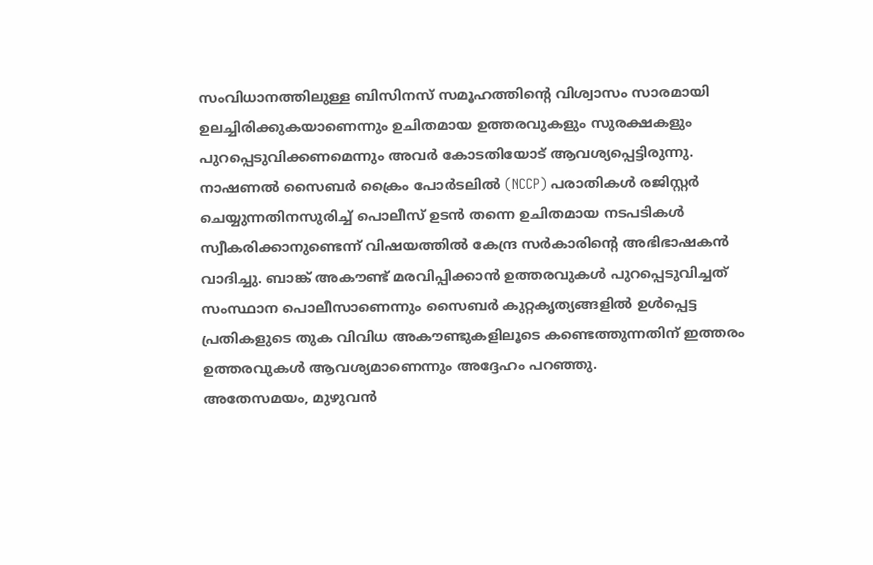സംവിധാനത്തിലുള്ള ബിസിനസ് സമൂഹത്തിന്റെ വിശ്വാസം സാരമായി ഉലച്ചിരിക്കുകയാണെന്നും ഉചിതമായ ഉത്തരവുകളും സുരക്ഷകളും പുറപ്പെടുവിക്കണമെന്നും അവർ കോടതിയോട് ആവശ്യപ്പെട്ടിരുന്നു.
നാഷണൽ സൈബർ ക്രൈം പോർടലിൽ (NCCP) പരാതികൾ രജിസ്റ്റർ ചെയ്യുന്നതിനസുരിച്ച് പൊലീസ് ഉടൻ തന്നെ ഉചിതമായ നടപടികൾ സ്വീകരിക്കാനുണ്ടെന്ന് വിഷയത്തിൽ കേന്ദ്ര സർകാരിന്റെ അഭിഭാഷകൻ വാദിച്ചു. ബാങ്ക് അകൗണ്ട് മരവിപ്പിക്കാൻ ഉത്തരവുകൾ പുറപ്പെടുവിച്ചത് സംസ്ഥാന പൊലീസാണെന്നും സൈബർ കുറ്റകൃത്യങ്ങളിൽ ഉൾപ്പെട്ട പ്രതികളുടെ തുക വിവിധ അകൗണ്ടുകളിലൂടെ കണ്ടെത്തുന്നതിന് ഇത്തരം ഉത്തരവുകൾ ആവശ്യമാണെന്നും അദ്ദേഹം പറഞ്ഞു.
അതേസമയം, മുഴുവൻ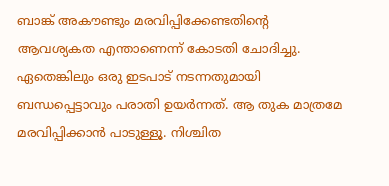ബാങ്ക് അകൗണ്ടും മരവിപ്പിക്കേണ്ടതിന്റെ ആവശ്യകത എന്താണെന്ന് കോടതി ചോദിച്ചു. ഏതെങ്കിലും ഒരു ഇടപാട് നടന്നതുമായി ബന്ധപ്പെട്ടാവും പരാതി ഉയർന്നത്. ആ തുക മാത്രമേ മരവിപ്പിക്കാൻ പാടുള്ളൂ. നിശ്ചിത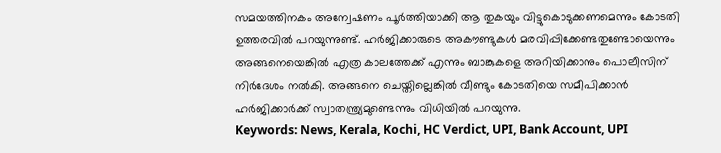സമയത്തിനകം അന്വേഷണം പൂർത്തിയാക്കി ആ തുകയും വിട്ടുകൊടുക്കണമെന്നും കോടതി ഉത്തരവിൽ പറയുന്നുണ്ട്. ഹർജിക്കാരുടെ അകൗണ്ടുകൾ മരവിപ്പിക്കേണ്ടതുണ്ടോയെന്നും അങ്ങനെയെങ്കിൽ എത്ര കാലത്തേക്ക് എന്നും ബാങ്കുകളെ അറിയിക്കാനും പൊലീസിന് നിർദേശം നൽകി. അങ്ങനെ ചെയ്തില്ലെങ്കിൽ വീണ്ടും കോടതിയെ സമീപിക്കാൻ ഹർജിക്കാർക്ക് സ്വാതന്ത്ര്യമുണ്ടെന്നും വിധിയിൽ പറയുന്നു.
Keywords: News, Kerala, Kochi, HC Verdict, UPI, Bank Account, UPI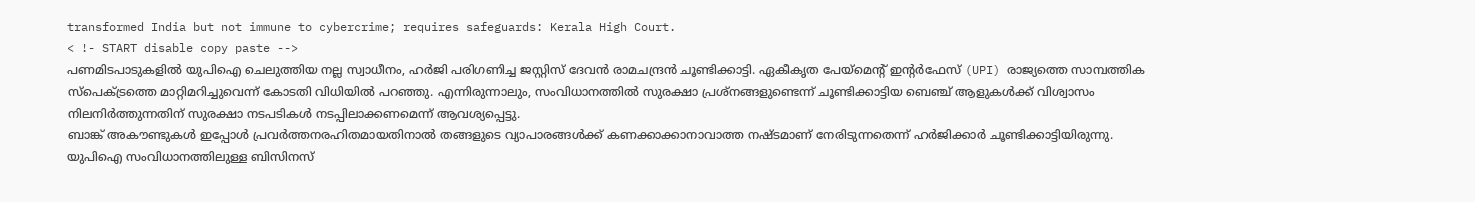transformed India but not immune to cybercrime; requires safeguards: Kerala High Court.
< !- START disable copy paste -->
പണമിടപാടുകളിൽ യുപിഐ ചെലുത്തിയ നല്ല സ്വാധീനം, ഹർജി പരിഗണിച്ച ജസ്റ്റിസ് ദേവൻ രാമചന്ദ്രൻ ചൂണ്ടിക്കാട്ടി. ഏകീകൃത പേയ്മെന്റ് ഇന്റർഫേസ് (UPI) രാജ്യത്തെ സാമ്പത്തിക സ്പെക്ട്രത്തെ മാറ്റിമറിച്ചുവെന്ന് കോടതി വിധിയിൽ പറഞ്ഞു. എന്നിരുന്നാലും, സംവിധാനത്തിൽ സുരക്ഷാ പ്രശ്നങ്ങളുണ്ടെന്ന് ചൂണ്ടിക്കാട്ടിയ ബെഞ്ച് ആളുകൾക്ക് വിശ്വാസം നിലനിർത്തുന്നതിന് സുരക്ഷാ നടപടികൾ നടപ്പിലാക്കണമെന്ന് ആവശ്യപ്പെട്ടു.
ബാങ്ക് അകൗണ്ടുകൾ ഇപ്പോൾ പ്രവർത്തനരഹിതമായതിനാൽ തങ്ങളുടെ വ്യാപാരങ്ങൾക്ക് കണക്കാക്കാനാവാത്ത നഷ്ടമാണ് നേരിടുന്നതെന്ന് ഹർജിക്കാർ ചൂണ്ടിക്കാട്ടിയിരുന്നു. യുപിഐ സംവിധാനത്തിലുള്ള ബിസിനസ്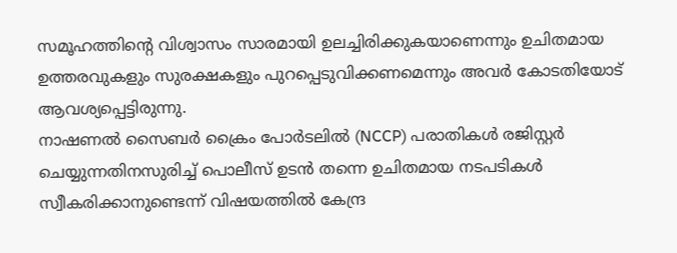സമൂഹത്തിന്റെ വിശ്വാസം സാരമായി ഉലച്ചിരിക്കുകയാണെന്നും ഉചിതമായ ഉത്തരവുകളും സുരക്ഷകളും പുറപ്പെടുവിക്കണമെന്നും അവർ കോടതിയോട് ആവശ്യപ്പെട്ടിരുന്നു.
നാഷണൽ സൈബർ ക്രൈം പോർടലിൽ (NCCP) പരാതികൾ രജിസ്റ്റർ ചെയ്യുന്നതിനസുരിച്ച് പൊലീസ് ഉടൻ തന്നെ ഉചിതമായ നടപടികൾ സ്വീകരിക്കാനുണ്ടെന്ന് വിഷയത്തിൽ കേന്ദ്ര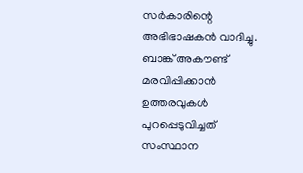സർകാരിന്റെ അഭിഭാഷകൻ വാദിച്ചു. ബാങ്ക് അകൗണ്ട് മരവിപ്പിക്കാൻ ഉത്തരവുകൾ പുറപ്പെടുവിച്ചത് സംസ്ഥാന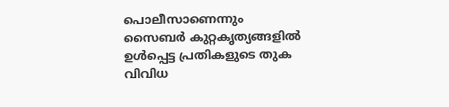പൊലീസാണെന്നും സൈബർ കുറ്റകൃത്യങ്ങളിൽ ഉൾപ്പെട്ട പ്രതികളുടെ തുക വിവിധ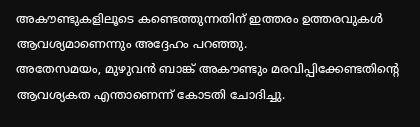അകൗണ്ടുകളിലൂടെ കണ്ടെത്തുന്നതിന് ഇത്തരം ഉത്തരവുകൾ ആവശ്യമാണെന്നും അദ്ദേഹം പറഞ്ഞു.
അതേസമയം, മുഴുവൻ ബാങ്ക് അകൗണ്ടും മരവിപ്പിക്കേണ്ടതിന്റെ ആവശ്യകത എന്താണെന്ന് കോടതി ചോദിച്ചു.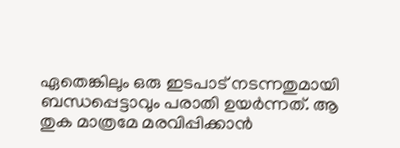ഏതെങ്കിലും ഒരു ഇടപാട് നടന്നതുമായി ബന്ധപ്പെട്ടാവും പരാതി ഉയർന്നത്. ആ തുക മാത്രമേ മരവിപ്പിക്കാൻ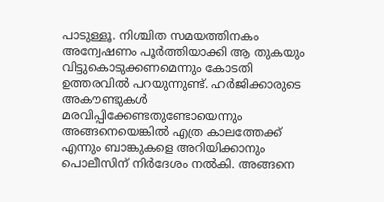പാടുള്ളൂ. നിശ്ചിത സമയത്തിനകം അന്വേഷണം പൂർത്തിയാക്കി ആ തുകയും വിട്ടുകൊടുക്കണമെന്നും കോടതി ഉത്തരവിൽ പറയുന്നുണ്ട്. ഹർജിക്കാരുടെ അകൗണ്ടുകൾ മരവിപ്പിക്കേണ്ടതുണ്ടോയെന്നും അങ്ങനെയെങ്കിൽ എത്ര കാലത്തേക്ക് എന്നും ബാങ്കുകളെ അറിയിക്കാനും പൊലീസിന് നിർദേശം നൽകി. അങ്ങനെ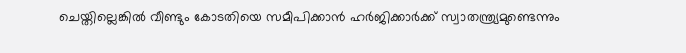ചെയ്തില്ലെങ്കിൽ വീണ്ടും കോടതിയെ സമീപിക്കാൻ ഹർജിക്കാർക്ക് സ്വാതന്ത്ര്യമുണ്ടെന്നും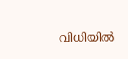വിധിയിൽ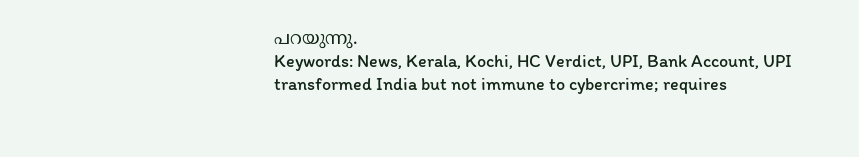പറയുന്നു.
Keywords: News, Kerala, Kochi, HC Verdict, UPI, Bank Account, UPI transformed India but not immune to cybercrime; requires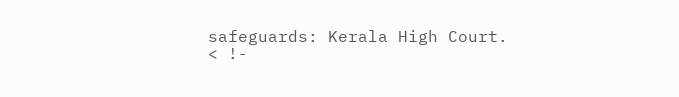safeguards: Kerala High Court.
< !-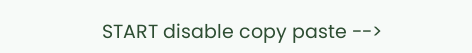START disable copy paste -->